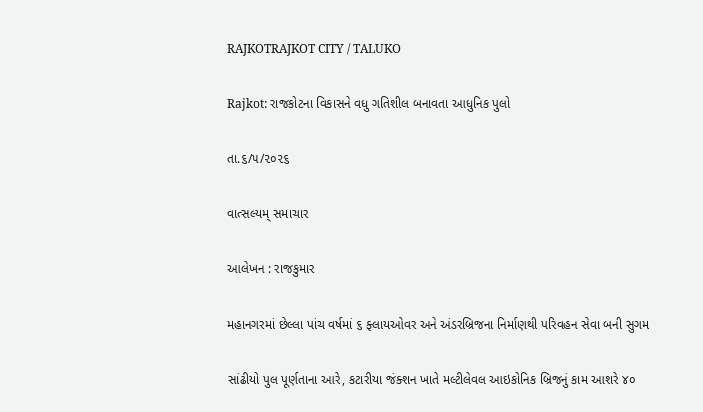RAJKOTRAJKOT CITY / TALUKO

Rajkot: રાજકોટના વિકાસને વધુ ગતિશીલ બનાવતા આધુનિક પુલો

તા.૬/૫/૨૦૨૬

વાત્સલ્યમ્ સમાચાર

આલેખન : રાજકુમાર

મહાનગરમાં છેલ્લા પાંચ વર્ષમાં ૬ ફ્લાયઓવર અને અંડરબ્રિજના નિર્માણથી પરિવહન સેવા બની સુગમ

સાંઢીયો પુલ પૂર્ણતાના આરે, કટારીયા જંક્શન ખાતે મલ્ટીલેવલ આઇકોનિક બ્રિજનું કામ આશરે ૪૦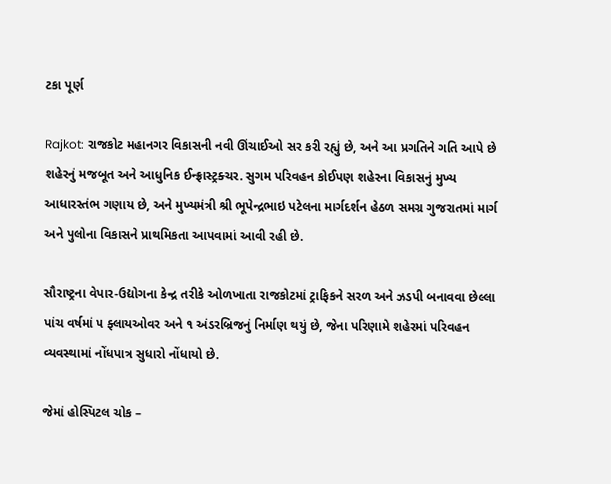ટકા પૂર્ણ

Rajkot: રાજકોટ મહાનગર વિકાસની નવી ઊંચાઈઓ સર કરી રહ્યું છે, અને આ પ્રગતિને ગતિ આપે છે શહેરનું મજબૂત અને આધુનિક ઈન્ફ્રાસ્ટ્રક્ચર. સુગમ પરિવહન કોઈપણ શહેરના વિકાસનું મુખ્ય આધારસ્તંભ ગણાય છે, અને મુખ્યમંત્રી શ્રી ભૂપેન્દ્રભાઇ પટેલના માર્ગદર્શન હેઠળ સમગ્ર ગુજરાતમાં માર્ગ અને પુલોના વિકાસને પ્રાથમિકતા આપવામાં આવી રહી છે.

સૌરાષ્ટ્રના વેપાર-ઉદ્યોગના કેન્દ્ર તરીકે ઓળખાતા રાજકોટમાં ટ્રાફિકને સરળ અને ઝડપી બનાવવા છેલ્લા પાંચ વર્ષમાં ૫ ફ્લાયઓવર અને ૧ અંડરબ્રિજનું નિર્માણ થયું છે, જેના પરિણામે શહેરમાં પરિવહન વ્યવસ્થામાં નોંધપાત્ર સુધારો નોંધાયો છે.

જેમાં હોસ્પિટલ ચોક –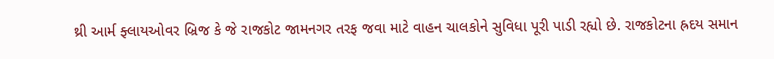થ્રી આર્મ ફ્લાયઓવર બ્રિજ કે જે રાજકોટ જામનગર તરફ જવા માટે વાહન ચાલકોને સુવિધા પૂરી પાડી રહ્યો છે. રાજકોટના હ્રદય સમાન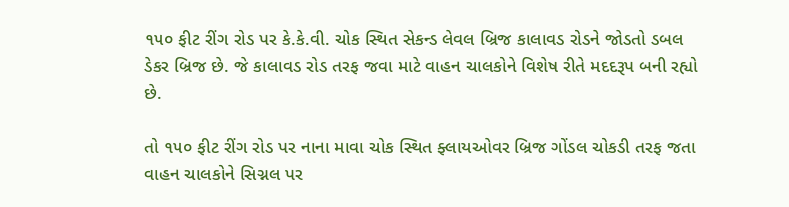૧૫૦ ફીટ રીંગ રોડ પર કે.કે.વી. ચોક સ્થિત સેકન્ડ લેવલ બ્રિજ કાલાવડ રોડને જોડતો ડબલ ડેકર બ્રિજ છે. જે કાલાવડ રોડ તરફ જવા માટે વાહન ચાલકોને વિશેષ રીતે મદદરૂપ બની રહ્યો છે.

તો ૧૫૦ ફીટ રીંગ રોડ પર નાના માવા ચોક સ્થિત ફ્લાયઓવર બ્રિજ ગોંડલ ચોકડી તરફ જતા વાહન ચાલકોને સિગ્નલ પર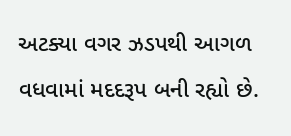અટક્યા વગર ઝડપથી આગળ વધવામાં મદદરૂપ બની રહ્યો છે.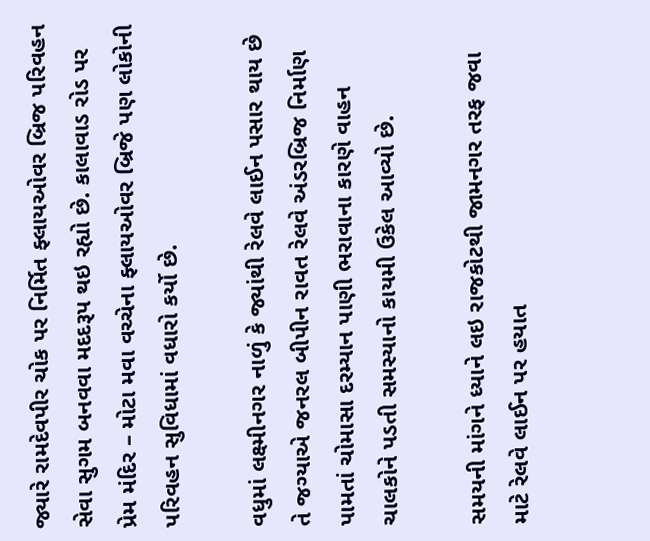જ્યારે રામદેવપીર ચોક પર નિર્મિત ફ્લાયઓવર બ્રિજ પરિવહન સેવા સુગમ બનવવા મદદરૂપ થઇ રહ્યો છે. કાલાવાડ રોડ પર પ્રેમ મંદિર – મોટા મવા વચ્ચેના ફ્લાયઓવર બ્રિજે પણ લોકોની પરિવહન સુવિધામાં વધારો કર્યો છે.

વધુમાં લક્ષ્મીનગર નાળું કે જ્યાંથી રેલવે લાઈન પસાર થાય છે તે જગ્યાએ જનરલ બીપીન રાવત રેલવે અંડરબ્રિજ નિર્માણ પામતાં ચોમાસા દરમ્યાન પાણી ભરાવાના કારણે વાહન ચાલકોને પડતી સમસ્યાનો કાયમી ઉકેલ આવ્યો છે.

સમયની માંગને ધ્યાને લઇ રાજકોટથી જામનગર તરફ જવા માટે રેલવે લાઈન પર હયાત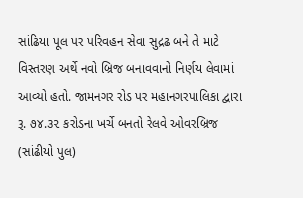સાંઢિયા પૂલ પર પરિવહન સેવા સુદ્રઢ બને તે માટે વિસ્તરણ અર્થે નવો બ્રિજ બનાવવાનો નિર્ણય લેવામાં આવ્યો હતો. જામનગર રોડ પર મહાનગરપાલિકા દ્વારા રૂ. ૭૪.૩૨ કરોડના ખર્ચે બનતો રેલવે ઓવરબ્રિજ (સાંઢીયો પુલ)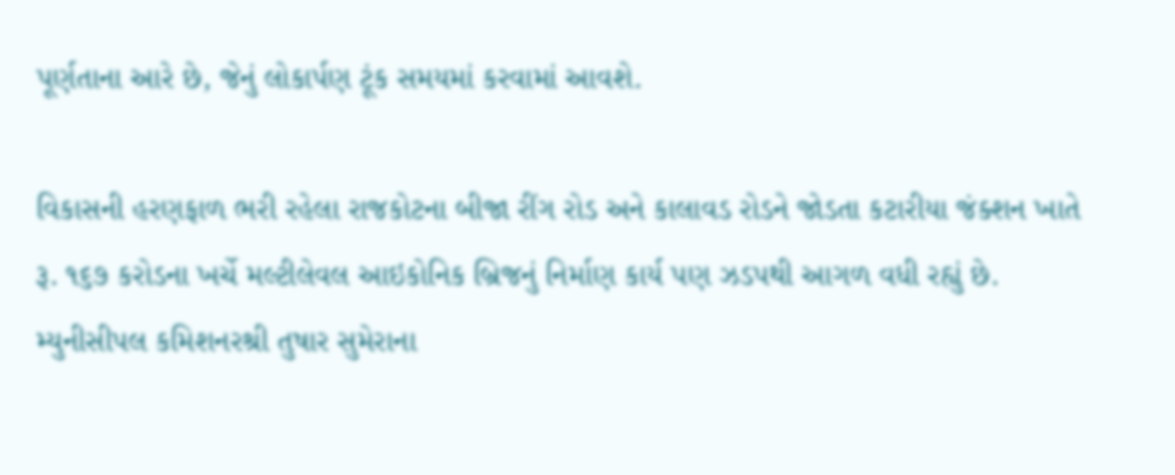પૂર્ણતાના આરે છે, જેનું લોકાર્પણ ટૂંક સમયમાં કરવામાં આવશે.

વિકાસની હરણફાળ ભરી રહેલા રાજકોટના બીજા રીંગ રોડ અને કાલાવડ રોડને જોડતા કટારીયા જંક્શન ખાતે રૂ. ૧૬૭ કરોડના ખર્ચે મલ્ટીલેવલ આઇકોનિક બ્રિજનું નિર્માણ કાર્ય પણ ઝડપથી આગળ વધી રહ્યું છે. મ્યુનીસીપલ કમિશનરશ્રી તુષાર સુમેરાના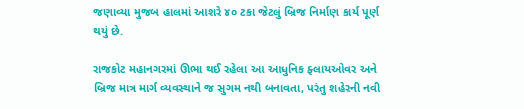જણાવ્યા મુજબ હાલમાં આશરે ૪૦ ટકા જેટલું બ્રિજ નિર્માણ કાર્ય પૂર્ણ થયું છે.

રાજકોટ મહાનગરમાં ઊભા થઈ રહેલા આ આધુનિક ફ્લાયઓવર અને બ્રિજ માત્ર માર્ગ વ્યવસ્થાને જ સુગમ નથી બનાવતા, પરંતુ શહેરની નવી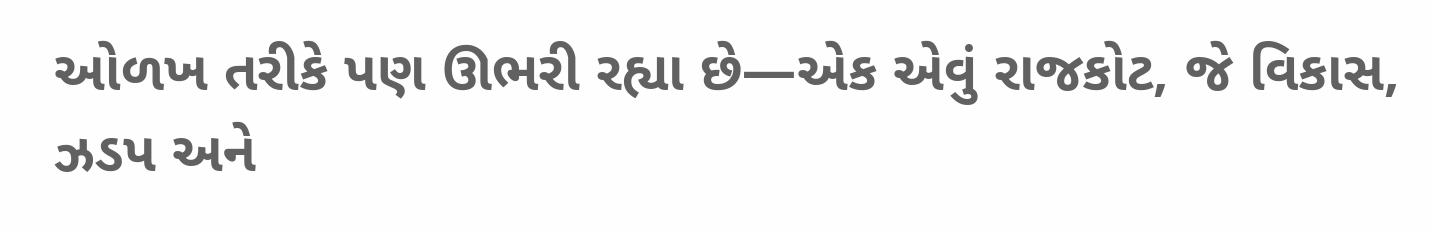ઓળખ તરીકે પણ ઊભરી રહ્યા છે—એક એવું રાજકોટ, જે વિકાસ, ઝડપ અને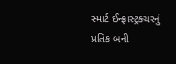સ્માર્ટ ઈન્ફ્રાસ્ટ્રક્ચરનું પ્રતિક બની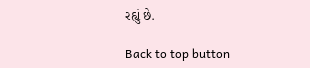રહ્યું છે.

Back to top button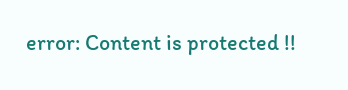error: Content is protected !!